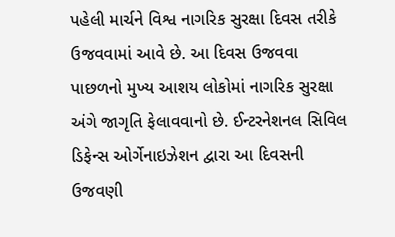પહેલી માર્ચને વિશ્વ નાગરિક સુરક્ષા દિવસ તરીકે ઉજવવામાં આવે છે. આ દિવસ ઉજવવા પાછળનો મુખ્ય આશય લોકોમાં નાગરિક સુરક્ષા અંગે જાગૃતિ ફેલાવવાનો છે. ઈન્ટરનેશનલ સિવિલ ડિફેન્સ ઓર્ગેનાઇઝેશન દ્વારા આ દિવસની ઉજવણી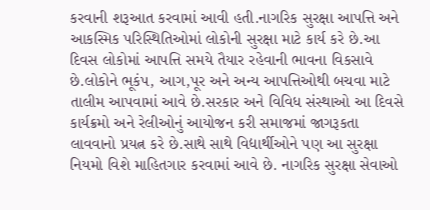કરવાની શરૂઆત કરવામાં આવી હતી.નાગરિક સુરક્ષા આપત્તિ અને આકસ્મિક પરિસ્થિતિઓમાં લોકોની સુરક્ષા માટે કાર્ય કરે છે.આ દિવસ લોકોમાં આપત્તિ સમયે તૈયાર રહેવાની ભાવના વિકસાવે છે.લોકોને ભૂકંપ, આગ,પૂર અને અન્ય આપત્તિઓથી બચવા માટે તાલીમ આપવામાં આવે છે.સરકાર અને વિવિધ સંસ્થાઓ આ દિવસે કાર્યક્રમો અને રેલીઓનું આયોજન કરી સમાજમાં જાગરૂકતા લાવવાનો પ્રયત્ન કરે છે.સાથે સાથે વિદ્યાર્થીઓને પણ આ સુરક્ષા નિયમો વિશે માહિતગાર કરવામાં આવે છે. નાગરિક સુરક્ષા સેવાઓ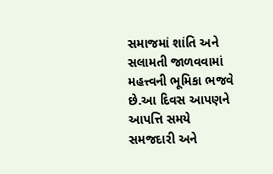સમાજમાં શાંતિ અને સલામતી જાળવવામાં મહત્ત્વની ભૂમિકા ભજવે છે.આ દિવસ આપણને આપત્તિ સમયે સમજદારી અને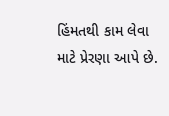હિંમતથી કામ લેવા માટે પ્રેરણા આપે છે.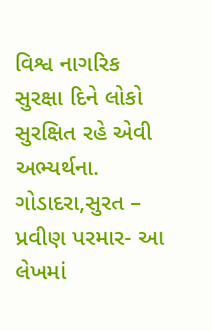વિશ્વ નાગરિક સુરક્ષા દિને લોકો સુરક્ષિત રહે એવી અભ્યર્થના.
ગોડાદરા,સુરત – પ્રવીણ પરમાર- આ લેખમાં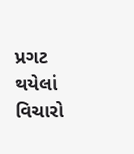પ્રગટ થયેલાં વિચારો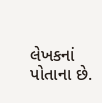લેખકનાં પોતાના છે.